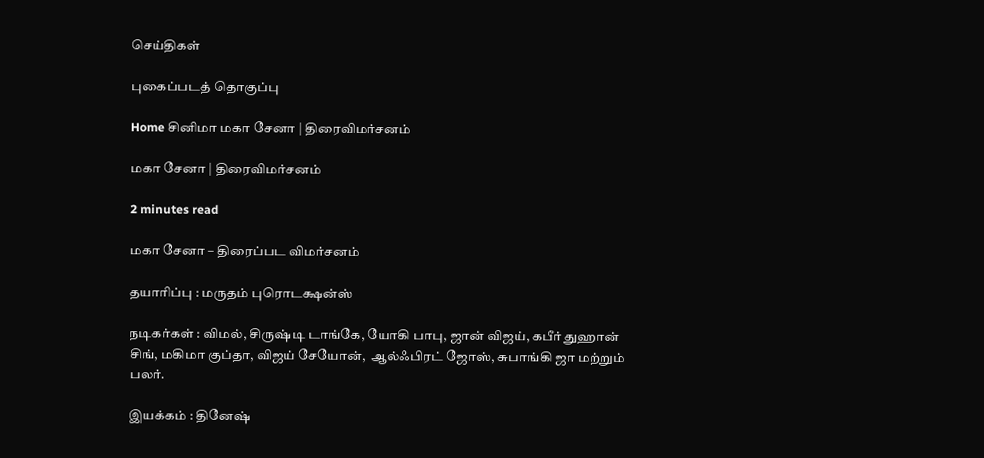செய்திகள்

புகைப்படத் தொகுப்பு

Home சினிமா மகா சேனா | திரைவிமர்சனம்

மகா சேனா | திரைவிமர்சனம்

2 minutes read

மகா சேனா – திரைப்பட விமர்சனம்

தயாரிப்பு : மருதம் புரொடக்ஷன்ஸ்

நடிகர்கள் : விமல், சிருஷ்டி டாங்கே, யோகி பாபு, ஜான் விஜய், கபீர் துஹான் சிங், மகிமா குப்தா, விஜய் சேயோன்,  ஆல்ஃபிரட் ஜோஸ், சுபாங்கி ஜா மற்றும் பலர்.

இயக்கம் : தினேஷ்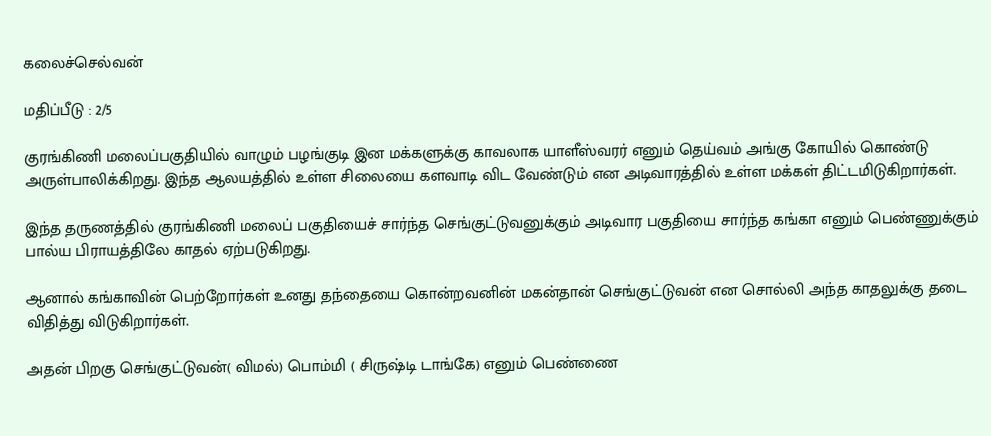கலைச்செல்வன்

மதிப்பீடு : 2/5

குரங்கிணி மலைப்பகுதியில் வாழும் பழங்குடி இன மக்களுக்கு காவலாக யாளீஸ்வரர் எனும் தெய்வம் அங்கு கோயில் கொண்டு அருள்பாலிக்கிறது. இந்த ஆலயத்தில் உள்ள சிலையை களவாடி விட வேண்டும் என அடிவாரத்தில் உள்ள மக்கள் திட்டமிடுகிறார்கள்.

இந்த தருணத்தில் குரங்கிணி மலைப் பகுதியைச் சார்ந்த செங்குட்டுவனுக்கும் அடிவார பகுதியை சார்ந்த கங்கா எனும் பெண்ணுக்கும் பால்ய பிராயத்திலே காதல் ஏற்படுகிறது.

ஆனால் கங்காவின் பெற்றோர்கள் உனது தந்தையை கொன்றவனின் மகன்தான் செங்குட்டுவன் என சொல்லி அந்த காதலுக்கு தடை விதித்து விடுகிறார்கள்.

அதன் பிறகு செங்குட்டுவன்( விமல்) பொம்மி ( சிருஷ்டி டாங்கே) எனும் பெண்ணை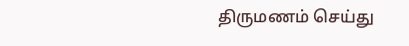திருமணம் செய்து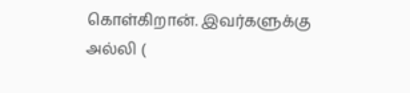கொள்கிறான். இவர்களுக்கு அல்லி (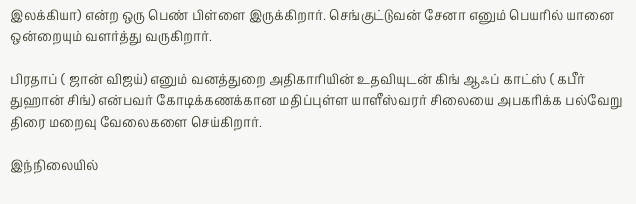இலக்கியா) என்ற ஒரு பெண் பிள்ளை இருக்கிறார். செங்குட்டுவன் சேனா எனும் பெயரில் யானை ஒன்றையும் வளர்த்து வருகிறார்.

பிரதாப் ( ஜான் விஜய்) எனும் வனத்துறை அதிகாரியின் உதவியுடன் கிங் ஆஃப் காட்ஸ் ( கபீர் துஹான் சிங்) என்பவர் கோடிக்கணக்கான மதிப்புள்ள யாளீஸ்வரர் சிலையை அபகரிக்க பல்வேறு திரை மறைவு வேலைகளை செய்கிறார்.

இந்நிலையில்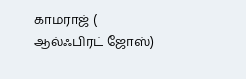காமராஜ் ( ஆல்ஃபிரட் ஜோஸ்)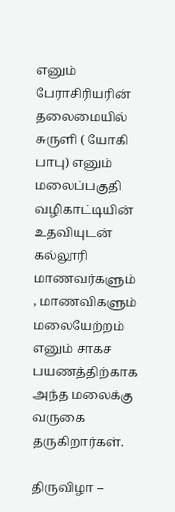எனும் பேராசிரியரின் தலைமையில் சுருளி ( யோகி பாபு) எனும் மலைப்பகுதி வழிகாட்டியின் உதவியுடன் கல்லூரி மாணவர்களும் , மாணவிகளும் மலையேற்றம் எனும் சாகச பயணத்திற்காக அந்த மலைக்கு வருகை தருகிறார்கள்.

திருவிழா –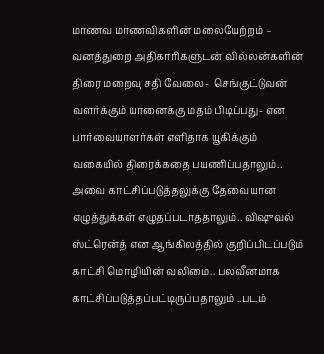மாணவ மாணவிகளின் மலையேற்றம் – வனத்துறை அதிகாரிகளுடன் வில்லன்களின் திரை மறைவு சதி வேலை-  செங்குட்டுவன் வளர்க்கும் யானைக்கு மதம் பிடிப்பது- என பார்வையாளர்கள் எளிதாக யூகிக்கும் வகையில் திரைக்கதை பயணிப்பதாலும்.. அவை காட்சிப்படுத்தலுக்கு தேவையான எழுத்துக்கள் எழுதப்படாததாலும்.. விஷுவல் ஸ்ட்ரென்த் என ஆங்கிலத்தில் குறிப்பிடப்படும் காட்சி மொழியின் வலிமை.. பலவீனமாக காட்சிப்படுத்தப்பட்டிருப்பதாலும் ..படம்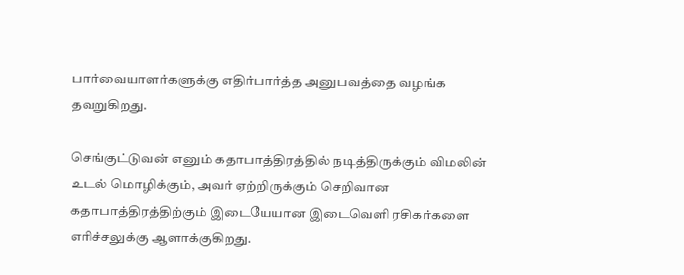பார்வையாளர்களுக்கு எதிர்பார்த்த அனுபவத்தை வழங்க தவறுகிறது.

செங்குட்டுவன் எனும் கதாபாத்திரத்தில் நடித்திருக்கும் விமலின் உடல் மொழிக்கும், அவர் ஏற்றிருக்கும் செறிவான கதாபாத்திரத்திற்கும் இடையேயான இடைவெளி ரசிகர்களை எரிச்சலுக்கு ஆளாக்குகிறது.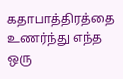கதாபாத்திரத்தை உணர்ந்து எந்த ஒரு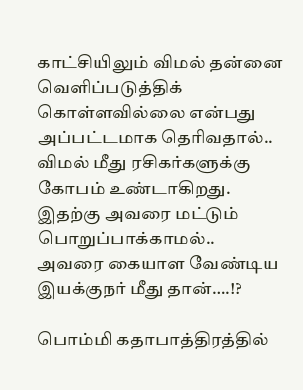காட்சியிலும் விமல் தன்னை வெளிப்படுத்திக் கொள்ளவில்லை என்பது அப்பட்டமாக தெரிவதால்.. விமல் மீது ரசிகர்களுக்கு கோபம் உண்டாகிறது. இதற்கு அவரை மட்டும் பொறுப்பாக்காமல்.. அவரை கையாள வேண்டிய இயக்குநர் மீது தான்….!?

பொம்மி கதாபாத்திரத்தில்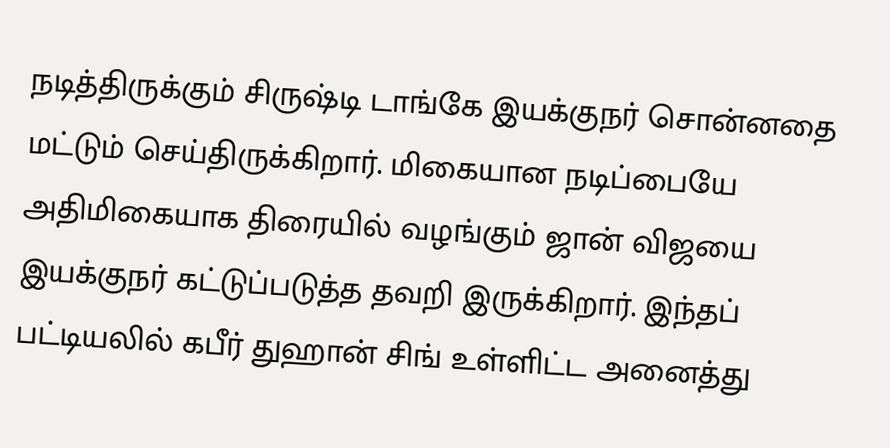நடித்திருக்கும் சிருஷ்டி டாங்கே இயக்குநர் சொன்னதை மட்டும் செய்திருக்கிறார். மிகையான நடிப்பையே அதிமிகையாக திரையில் வழங்கும் ஜான் விஜயை இயக்குநர் கட்டுப்படுத்த தவறி இருக்கிறார். இந்தப் பட்டியலில் கபீர் துஹான் சிங் உள்ளிட்ட அனைத்து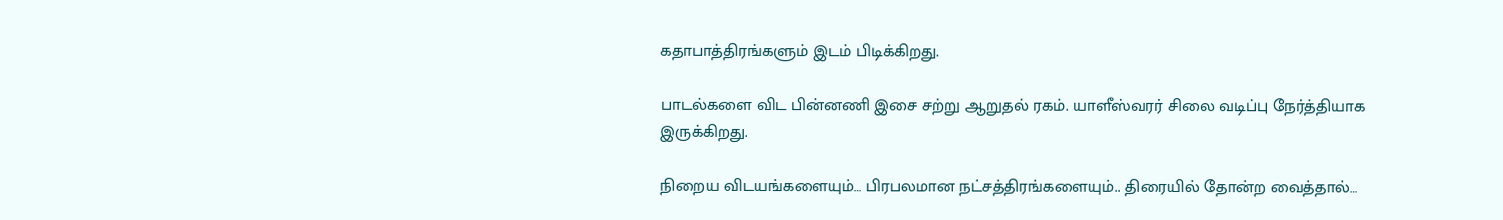கதாபாத்திரங்களும் இடம் பிடிக்கிறது.

பாடல்களை விட பின்னணி இசை சற்று ஆறுதல் ரகம். யாளீஸ்வரர் சிலை வடிப்பு நேர்த்தியாக இருக்கிறது.

நிறைய விடயங்களையும்… பிரபலமான நட்சத்திரங்களையும்.. திரையில் தோன்ற வைத்தால்…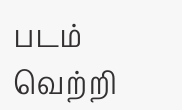படம் வெற்றி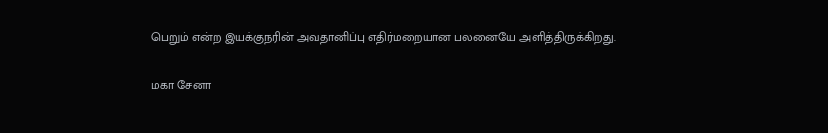பெறும் என்ற இயக்குநரின் அவதானிப்பு எதிர்மறையான பலனையே அளித்திருக்கிறது.

மகா சேனா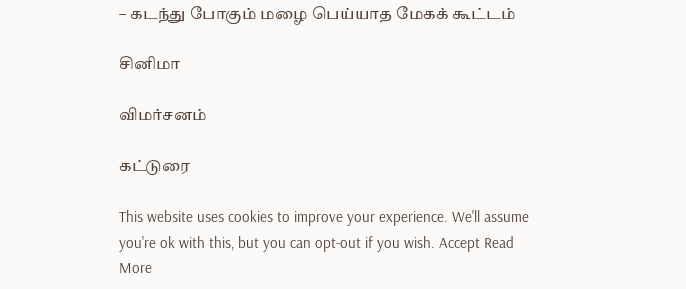– கடந்து போகும் மழை பெய்யாத மேகக் கூட்டம்

சினிமா

விமர்சனம்

கட்டுரை

This website uses cookies to improve your experience. We'll assume you're ok with this, but you can opt-out if you wish. Accept Read More